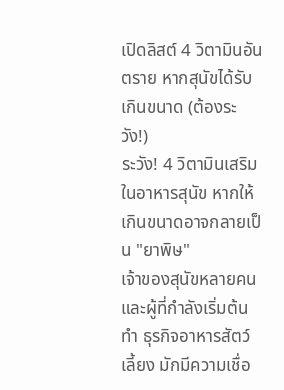เปิดลิสต์ 4 วิตามินอันตราย หากสุนัขได้รับเกินขนาด (ต้องระวัง!)
ระวัง! 4 วิตามินเสริมในอาหารสุนัข หากให้เกินขนาดอาจกลายเป็น "ยาพิษ"
เจ้าของสุนัขหลายคนและผู้ที่กำลังเริ่มต้นทำ ธุรกิจอาหารสัตว์เลี้ยง มักมีความเชื่อ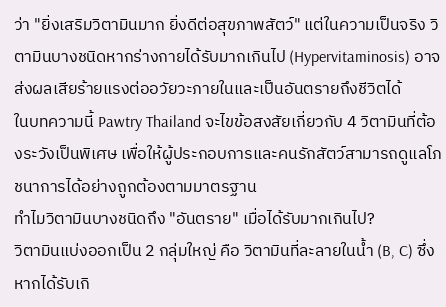ว่า "ยิ่งเสริมวิตามินมาก ยิ่งดีต่อสุขภาพสัตว์" แต่ในความเป็นจริง วิตามินบางชนิดหากร่างกายได้รับมากเกินไป (Hypervitaminosis) อาจส่งผลเสียร้ายแรงต่ออวัยวะภายในและเป็นอันตรายถึงชีวิตได้
ในบทความนี้ Pawtry Thailand จะไขข้อสงสัยเกี่ยวกับ 4 วิตามินที่ต้องระวังเป็นพิเศษ เพื่อให้ผู้ประกอบการและคนรักสัตว์สามารถดูแลโภชนาการได้อย่างถูกต้องตามมาตรฐาน
ทำไมวิตามินบางชนิดถึง "อันตราย" เมื่อได้รับมากเกินไป?
วิตามินแบ่งออกเป็น 2 กลุ่มใหญ่ คือ วิตามินที่ละลายในน้ำ (B, C) ซึ่งหากได้รับเกิ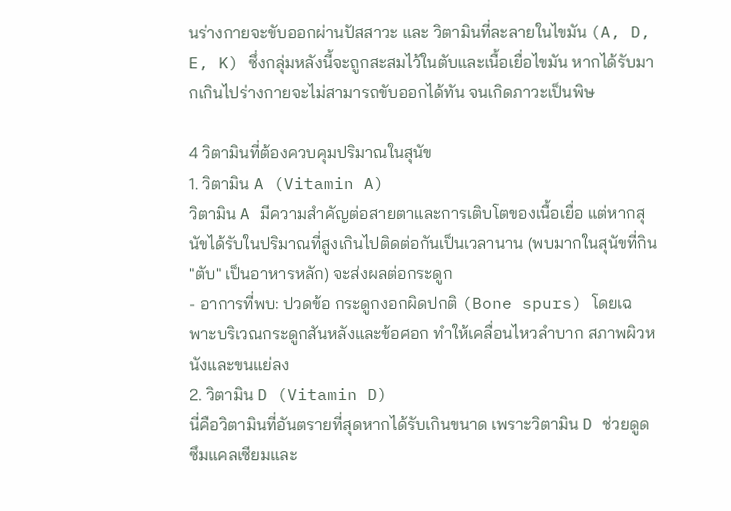นร่างกายจะขับออกผ่านปัสสาวะ และ วิตามินที่ละลายในไขมัน (A, D, E, K) ซึ่งกลุ่มหลังนี้จะถูกสะสมไว้ในตับและเนื้อเยื่อไขมัน หากได้รับมากเกินไปร่างกายจะไม่สามารถขับออกได้ทัน จนเกิดภาวะเป็นพิษ

4 วิตามินที่ต้องควบคุมปริมาณในสุนัข
1. วิตามิน A (Vitamin A)
วิตามิน A มีความสำคัญต่อสายตาและการเติบโตของเนื้อเยื่อ แต่หากสุนัขได้รับในปริมาณที่สูงเกินไปติดต่อกันเป็นเวลานาน (พบมากในสุนัขที่กิน "ตับ" เป็นอาหารหลัก) จะส่งผลต่อกระดูก
- อาการที่พบ: ปวดข้อ กระดูกงอกผิดปกติ (Bone spurs) โดยเฉพาะบริเวณกระดูกสันหลังและข้อศอก ทำให้เคลื่อนไหวลำบาก สภาพผิวหนังและขนแย่ลง
2. วิตามิน D (Vitamin D)
นี่คือวิตามินที่อันตรายที่สุดหากได้รับเกินขนาด เพราะวิตามิน D ช่วยดูดซึมแคลเซียมและ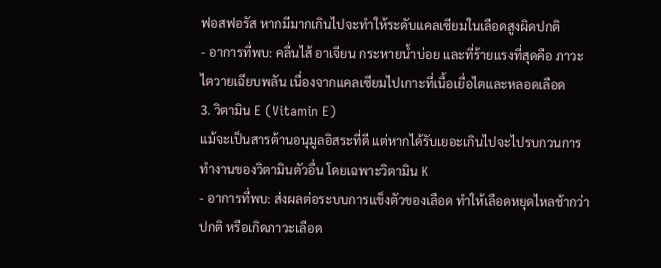ฟอสฟอรัส หากมีมากเกินไปจะทำให้ระดับแคลเซียมในเลือดสูงผิดปกติ
- อาการที่พบ: คลื่นไส้ อาเจียน กระหายน้ำบ่อย และที่ร้ายแรงที่สุดคือ ภาวะไตวายเฉียบพลัน เนื่องจากแคลเซียมไปเกาะที่เนื้อเยื่อไตและหลอดเลือด
3. วิตามิน E (Vitamin E)
แม้จะเป็นสารต้านอนุมูลอิสระที่ดี แต่หากได้รับเยอะเกินไปจะไปรบกวนการทำงานของวิตามินตัวอื่น โดยเฉพาะวิตามิน K
- อาการที่พบ: ส่งผลต่อระบบการแข็งตัวของเลือด ทำให้เลือดหยุดไหลช้ากว่าปกติ หรือเกิดภาวะเลือด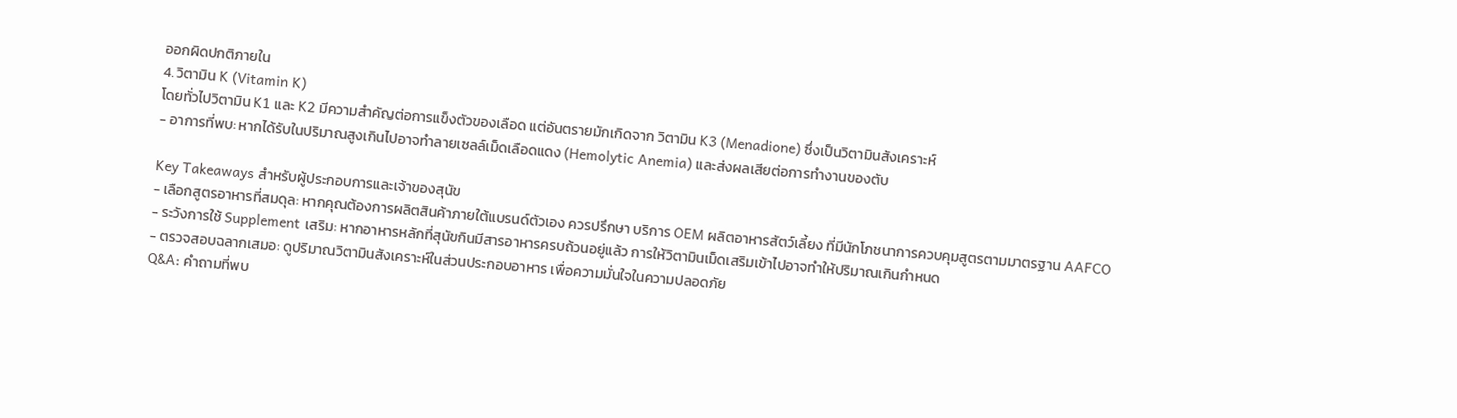ออกผิดปกติภายใน
4. วิตามิน K (Vitamin K)
โดยทั่วไปวิตามิน K1 และ K2 มีความสำคัญต่อการแข็งตัวของเลือด แต่อันตรายมักเกิดจาก วิตามิน K3 (Menadione) ซึ่งเป็นวิตามินสังเคราะห์
- อาการที่พบ: หากได้รับในปริมาณสูงเกินไปอาจทำลายเซลล์เม็ดเลือดแดง (Hemolytic Anemia) และส่งผลเสียต่อการทำงานของตับ

Key Takeaways สำหรับผู้ประกอบการและเจ้าของสุนัข
- เลือกสูตรอาหารที่สมดุล: หากคุณต้องการผลิตสินค้าภายใต้แบรนด์ตัวเอง ควรปรึกษา บริการ OEM ผลิตอาหารสัตว์เลี้ยง ที่มีนักโภชนาการควบคุมสูตรตามมาตรฐาน AAFCO
- ระวังการใช้ Supplement เสริม: หากอาหารหลักที่สุนัขกินมีสารอาหารครบถ้วนอยู่แล้ว การให้วิตามินเม็ดเสริมเข้าไปอาจทำให้ปริมาณเกินกำหนด
- ตรวจสอบฉลากเสมอ: ดูปริมาณวิตามินสังเคราะห์ในส่วนประกอบอาหาร เพื่อความมั่นใจในความปลอดภัย
Q&A: คำถามที่พบ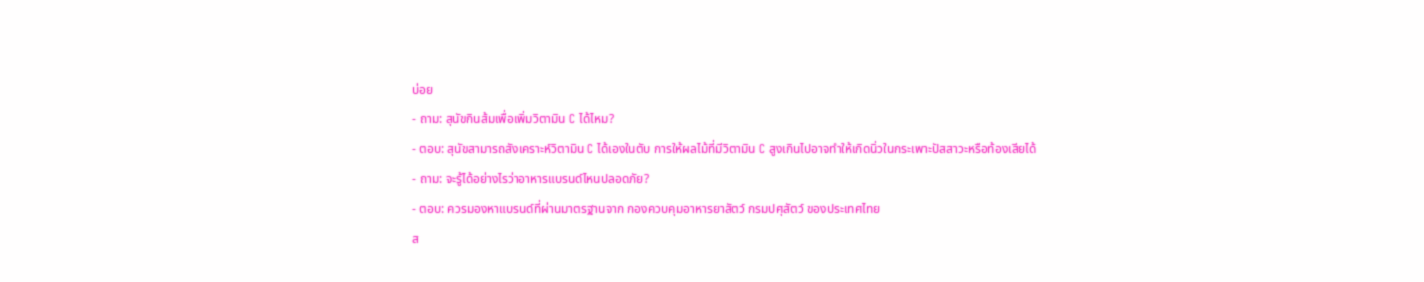บ่อย
- ถาม: สุนัขกินส้มเพื่อเพิ่มวิตามิน C ได้ไหม?
- ตอบ: สุนัขสามารถสังเคราะห์วิตามิน C ได้เองในตับ การให้ผลไม้ที่มีวิตามิน C สูงเกินไปอาจทำให้เกิดนิ่วในกระเพาะปัสสาวะหรือท้องเสียได้
- ถาม: จะรู้ได้อย่างไรว่าอาหารแบรนด์ไหนปลอดภัย?
- ตอบ: ควรมองหาแบรนด์ที่ผ่านมาตรฐานจาก กองควบคุมอาหารยาสัตว์ กรมปศุสัตว์ ของประเทศไทย
ส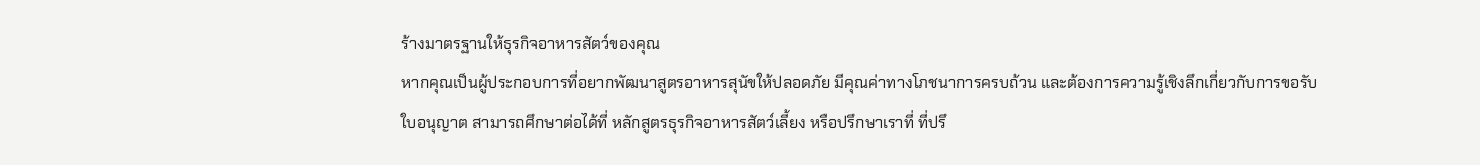ร้างมาตรฐานให้ธุรกิจอาหารสัตว์ของคุณ
หากคุณเป็นผู้ประกอบการที่อยากพัฒนาสูตรอาหารสุนัขให้ปลอดภัย มีคุณค่าทางโภชนาการครบถ้วน และต้องการความรู้เชิงลึกเกี่ยวกับการขอรับใบอนุญาต สามารถศึกษาต่อได้ที่ หลักสูตรธุรกิจอาหารสัตว์เลี้ยง หรือปรึกษาเราที่ ที่ปรึ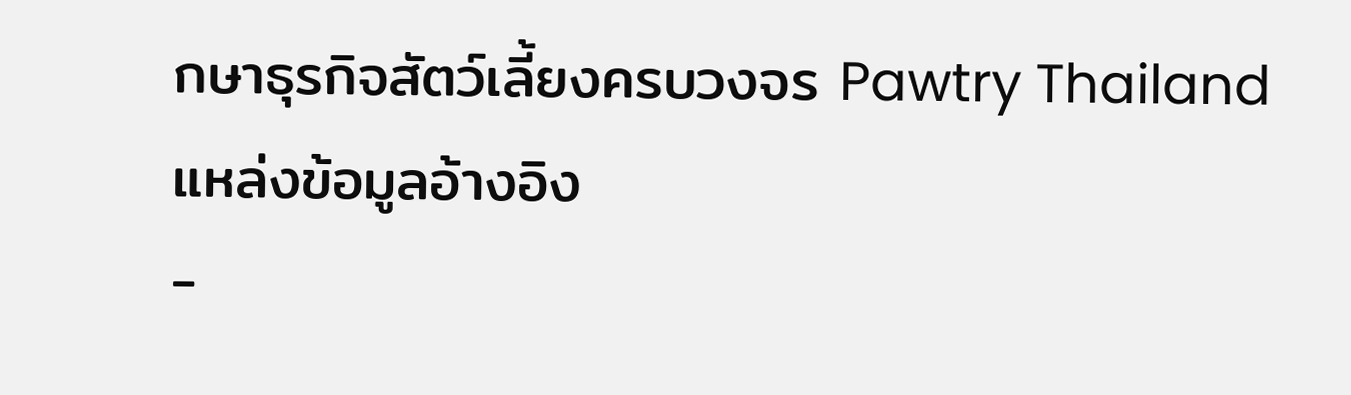กษาธุรกิจสัตว์เลี้ยงครบวงจร Pawtry Thailand
แหล่งข้อมูลอ้างอิง
-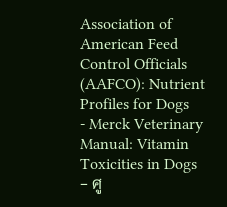Association of American Feed Control Officials (AAFCO): Nutrient Profiles for Dogs
- Merck Veterinary Manual: Vitamin Toxicities in Dogs
- ศู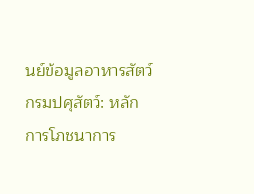นย์ข้อมูลอาหารสัตว์ กรมปศุสัตว์: หลักการโภชนาการ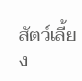สัตว์เลี้ยง